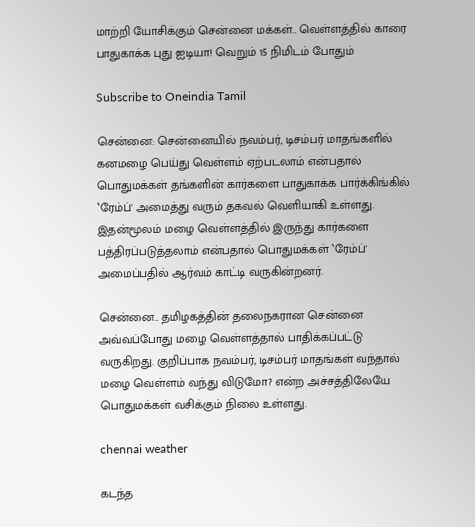மாற்றி யோசிக்கும் சென்னை மக்கள்.. வெள்ளத்தில் காரை பாதுகாக்க புது ஐடியா! வெறும் 15 நிமிடம் போதும்

Subscribe to Oneindia Tamil

சென்னை: சென்னையில் நவம்பர், டிசம்பர் மாதங்களில் கனமழை பெய்து வெள்ளம் ஏற்படலாம் என்பதால் பொதுமக்கள் தங்களின் கார்களை பாதுகாக்க பார்க்கிங்கில் ‛ரேம்ப்' அமைத்து வரும் தகவல் வெளியாகி உள்ளது. இதன்மூலம் மழை வெள்ளத்தில் இருந்து கார்களை பத்திரப்படுத்தலாம் என்பதால் பொதுமக்கள் ‛ரேம்ப்' அமைப்பதில் ஆர்வம் காட்டி வருகின்றனர்.

சென்னை.. தமிழகத்தின் தலைநகரான சென்னை அவ்வப்போது மழை வெள்ளத்தால் பாதிக்கப்பட்டு வருகிறது. குறிப்பாக நவம்பர், டிசம்பர் மாதங்கள் வந்தால் மழை வெள்ளம் வந்து விடுமோ? என்ற அச்சத்திலேயே பொதுமக்கள் வசிக்கும் நிலை உள்ளது.

chennai weather

கடந்த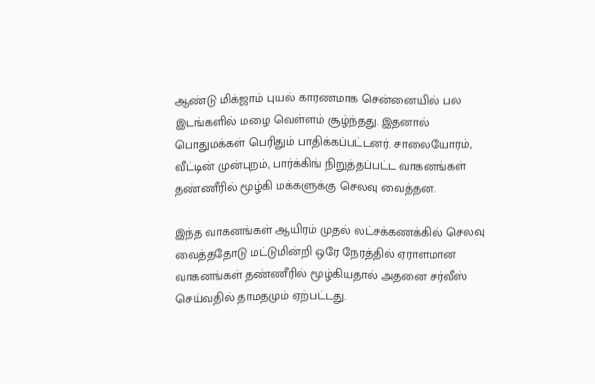ஆண்டு மிக்ஜாம் புயல் காரணமாக சென்னையில் பல இடங்களில் மழை வெள்ளம் சூழ்ந்தது. இதனால் பொதுமக்கள் பெரிதும் பாதிக்கப்பட்டனர். சாலையோரம், வீட்டின் முன்புறம், பார்க்கிங் நிறுத்தப்பட்ட வாகனங்கள் தண்ணீரில் மூழ்கி மக்களுக்கு செலவு வைத்தன.

இந்த வாகனங்கள் ஆயிரம் முதல் லட்சக்கணக்கில் செலவு வைத்ததோடு மட்டுமின்றி ஒரே நேரத்தில் ஏராளமான வாகனங்கள் தண்ணீரில் மூழ்கியதால் அதனை சர்வீஸ் செய்வதில் தாமதமும் ஏற்பட்டது.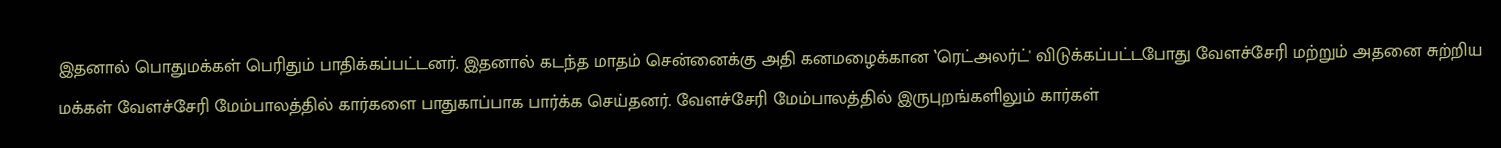இதனால் பொதுமக்கள் பெரிதும் பாதிக்கப்பட்டனர். இதனால் கடந்த மாதம் சென்னைக்கு அதி கனமழைக்கான ‛ரெட்அலர்ட்' விடுக்கப்பட்டபோது வேளச்சேரி மற்றும் அதனை சுற்றிய மக்கள் வேளச்சேரி மேம்பாலத்தில் கார்களை பாதுகாப்பாக பார்க்க செய்தனர். வேளச்சேரி மேம்பாலத்தில் இருபுறங்களிலும் கார்கள்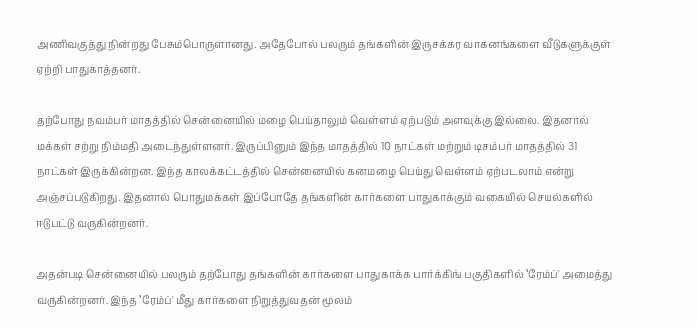அணிவகுத்து நின்றது பேசும்பொருளானது. அதேபோல் பலரும் தங்களின் இருசக்கர வாகனங்களை வீடுகளுக்குள் ஏற்றி பாதுகாத்தனர்.

தற்போது நவம்பர் மாதத்தில் சென்னையில் மழை பெய்தாலும் வெள்ளம் ஏற்படும் அளவுக்கு இல்லை. இதனால் மக்கள் சற்று நிம்மதி அடைந்துள்ளனர். இருப்பினும் இந்த மாதத்தில் 10 நாட்கள் மற்றும் டிசம்பர் மாதத்தில் 31 நாட்கள் இருக்கின்றன. இந்த காலக்கட்டத்தில் சென்னையில் கனமழை பெய்து வெள்ளம் ஏற்படலாம் என்று அஞ்சப்படுகிறது. இதனால் பொதுமக்கள் இப்போதே தங்களின் கார்களை பாதுகாக்கும் வகையில் செயல்களில் ஈடுபட்டு வருகின்றனர்.

அதன்படி சென்னையில் பலரும் தற்போது தங்களின் கார்களை பாதுகாக்க பார்க்கிங் பகுதிகளில் ‛ரேம்ப்' அமைத்து வருகின்றனர். இந்த ‛ரேம்ப்' மீது கார்களை நிறுத்துவதன் மூலம்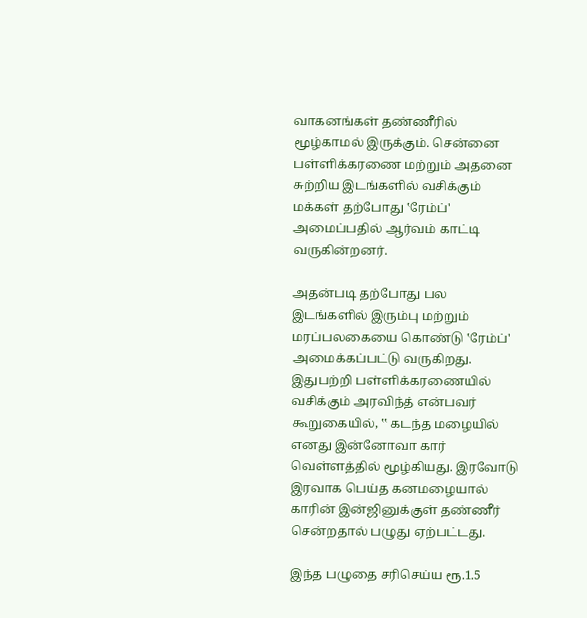வாகனங்கள் தண்ணீரில் மூழ்காமல் இருக்கும். சென்னை பள்ளிக்கரணை மற்றும் அதனை சுற்றிய இடங்களில் வசிக்கும் மக்கள் தற்போது ‛ரேம்ப்' அமைப்பதில் ஆர்வம் காட்டி வருகின்றனர்.

அதன்படி தற்போது பல இடங்களில் இரும்பு மற்றும் மரப்பலகையை கொண்டு ‛ரேம்ப்' அமைக்கப்பட்டு வருகிறது. இதுபற்றி பள்ளிக்கரணையில் வசிக்கும் அரவிந்த் என்பவர் கூறுகையில், ‛‛ கடந்த மழையில் எனது இன்னோவா கார் வெள்ளத்தில் மூழ்கியது. இரவோடு இரவாக பெய்த கனமழையால் காரின் இன்ஜினுக்குள் தண்ணீர் சென்றதால் பழுது ஏற்பட்டது.

இந்த பழுதை சரிசெய்ய ரூ.1.5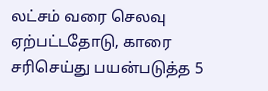லட்சம் வரை செலவு ஏற்பட்டதோடு, காரை சரிசெய்து பயன்படுத்த 5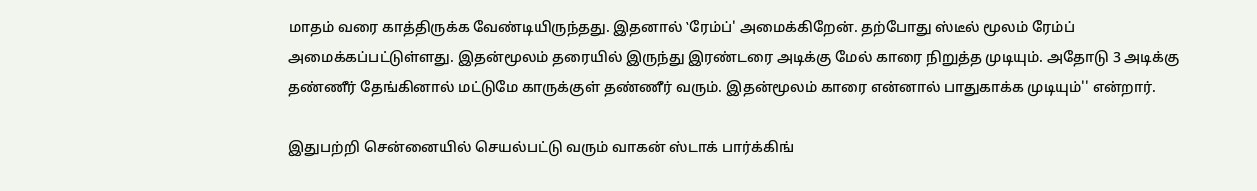மாதம் வரை காத்திருக்க வேண்டியிருந்தது. இதனால் ‛ரேம்ப்' அமைக்கிறேன். தற்போது ஸ்டீல் மூலம் ரேம்ப் அமைக்கப்பட்டுள்ளது. இதன்மூலம் தரையில் இருந்து இரண்டரை அடிக்கு மேல் காரை நிறுத்த முடியும். அதோடு 3 அடிக்கு தண்ணீர் தேங்கினால் மட்டுமே காருக்குள் தண்ணீர் வரும். இதன்மூலம் காரை என்னால் பாதுகாக்க முடியும்'' என்றார்.

இதுபற்றி சென்னையில் செயல்பட்டு வரும் வாகன் ஸ்டாக் பார்க்கிங்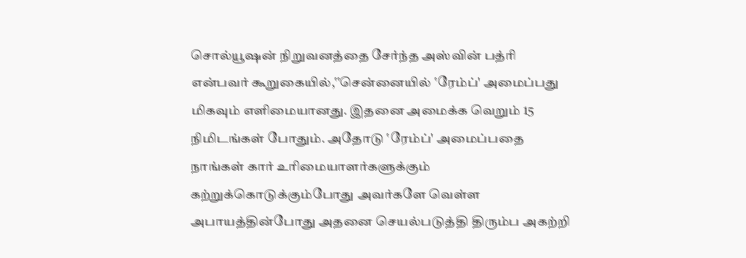சொல்யூஷன் நிறுவனத்தை சேர்ந்த அஸ்வின் பத்ரி என்பவர் கூறுகையில்,‛‛சென்னையில் ‛ரேம்ப்' அமைப்பது மிகவும் எளிமையானது. இதனை அமைக்க வெறும் 15 நிமிடங்கள் போதும். அதோடு ‛ரேம்ப்' அமைப்பதை நாங்கள் கார் உரிமையாளர்களுக்கும் கற்றுக்கொடுக்கும்போது அவர்களே வெள்ள அபாயத்தின்போது அதனை செயல்படுத்தி திரும்ப அகற்றி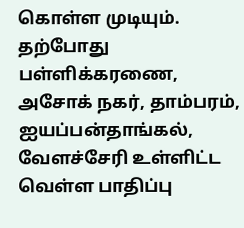கொள்ள முடியும். தற்போது பள்ளிக்கரணை, அசோக் நகர், தாம்பரம், ஐயப்பன்தாங்கல், வேளச்சேரி உள்ளிட்ட வெள்ள பாதிப்பு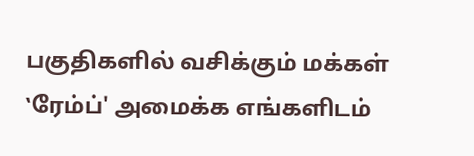பகுதிகளில் வசிக்கும் மக்கள் ‛ரேம்ப்' அமைக்க எங்களிடம்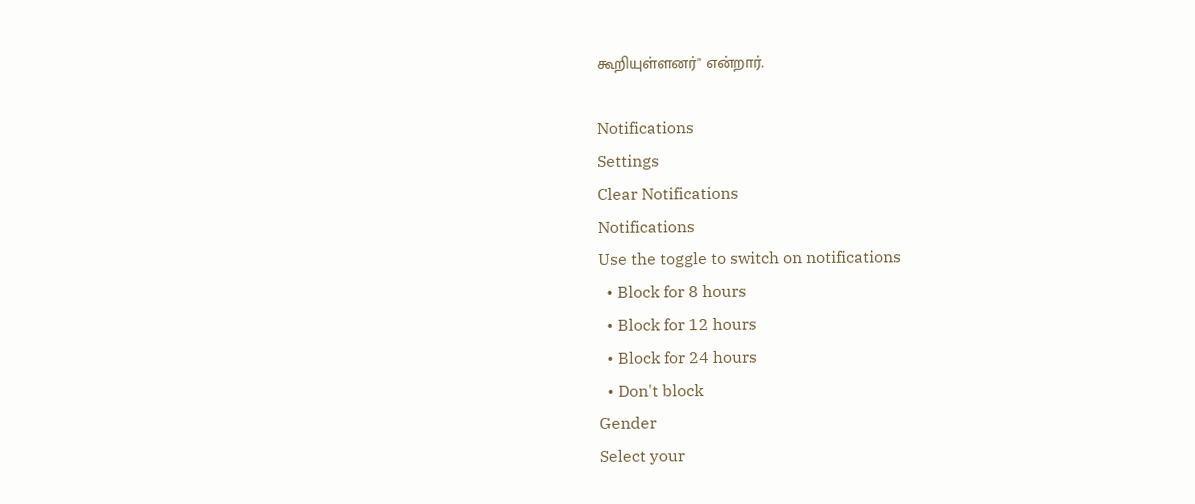கூறியுள்ளனர்'' என்றார்.

Notifications
Settings
Clear Notifications
Notifications
Use the toggle to switch on notifications
  • Block for 8 hours
  • Block for 12 hours
  • Block for 24 hours
  • Don't block
Gender
Select your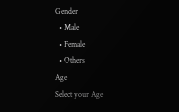Gender
  • Male
  • Female
  • Others
Age
Select your Age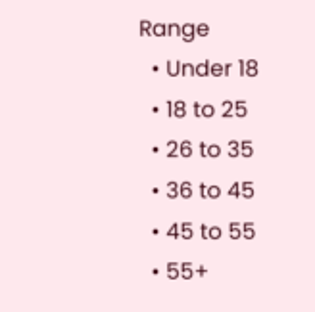Range
  • Under 18
  • 18 to 25
  • 26 to 35
  • 36 to 45
  • 45 to 55
  • 55+